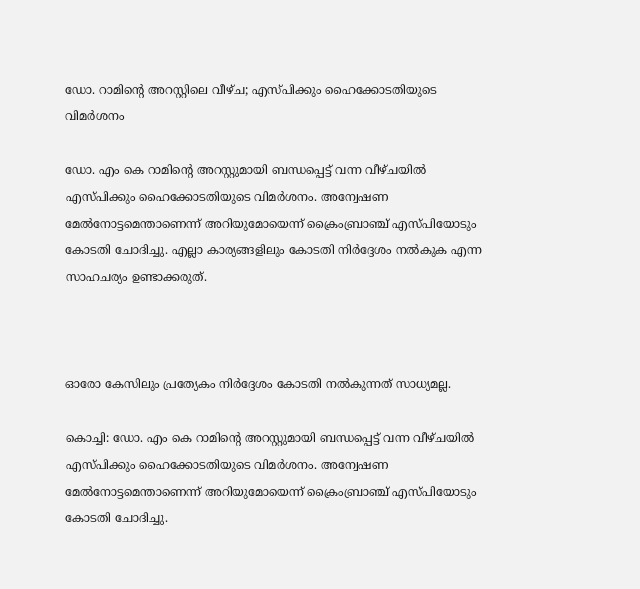ഡോ. റാമിന്റെ അറസ്റ്റിലെ വീഴ്ച; എസ്പിക്കും ഹൈക്കോടതിയുടെ വിമര്‍ശനം

ഡോ. എം കെ റാമിന്റെ അറസ്റ്റുമായി ബന്ധപ്പെട്ട് വന്ന വീഴ്ചയില്‍ എസ്പിക്കും ഹൈക്കോടതിയുടെ വിമര്‍ശനം. അന്വേഷണ മേൽനോട്ടമെന്താണെന്ന് അറിയുമോയെന്ന് ക്രൈംബ്രാഞ്ച് എസ്പിയോടും കോടതി ചോദിച്ചു. എല്ലാ കാര്യങ്ങളിലും കോടതി നിർദ്ദേശം നൽകുക എന്ന സാഹചര്യം ഉണ്ടാക്കരുത്.



ഓരോ കേസിലും പ്രത്യേകം നിര്‍ദ്ദേശം കോടതി നല്‍കുന്നത് സാധ്യമല്ല.

കൊച്ചി: ഡോ. എം കെ റാമിന്റെ അറസ്റ്റുമായി ബന്ധപ്പെട്ട് വന്ന വീഴ്ചയില്‍ എസ്പിക്കും ഹൈക്കോടതിയുടെ വിമര്‍ശനം. അന്വേഷണ മേൽനോട്ടമെന്താണെന്ന് അറിയുമോയെന്ന് ക്രൈംബ്രാഞ്ച് എസ്പിയോടും കോടതി ചോദിച്ചു.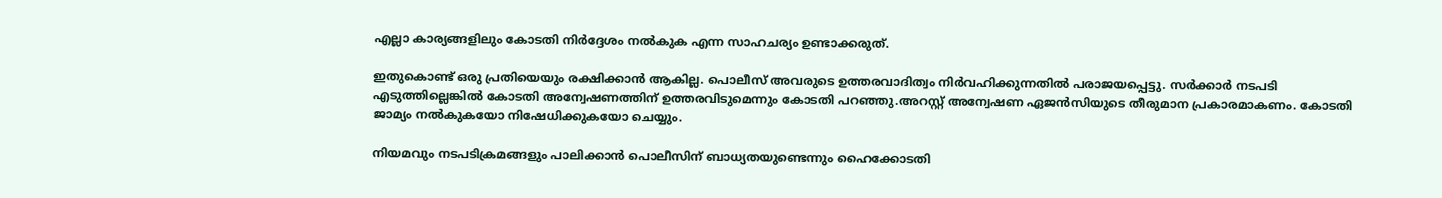എല്ലാ കാര്യങ്ങളിലും കോടതി നിർദ്ദേശം നൽകുക എന്ന സാഹചര്യം ഉണ്ടാക്കരുത്.

ഇതുകൊണ്ട് ഒരു പ്രതിയെയും രക്ഷിക്കാൻ ആകില്ല. പൊലീസ് അവരുടെ ഉത്തരവാദിത്വം നിർവഹിക്കുന്നതിൽ പരാജയപ്പെട്ടു. സർക്കാർ നടപടി എടുത്തില്ലെങ്കിൽ കോടതി അന്വേഷണത്തിന് ഉത്തരവിടുമെന്നും കോടതി പറഞ്ഞു.അറസ്റ്റ് അന്വേഷണ ഏജന്‍സിയുടെ തീരുമാന പ്രകാരമാകണം. കോടതി ജാമ്യം നല്‍കുകയോ നിഷേധിക്കുകയോ ചെയ്യും.

നിയമവും നടപടിക്രമങ്ങളും പാലിക്കാന്‍ പൊലീസിന് ബാധ്യതയുണ്ടെന്നും ഹൈക്കോടതി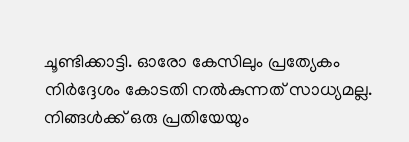ചൂണ്ടിക്കാട്ടി. ഓരോ കേസിലും പ്രത്യേകം നിര്‍ദ്ദേശം കോടതി നല്‍കുന്നത് സാധ്യമല്ല. നിങ്ങള്‍ക്ക് ഒരു പ്രതിയേയും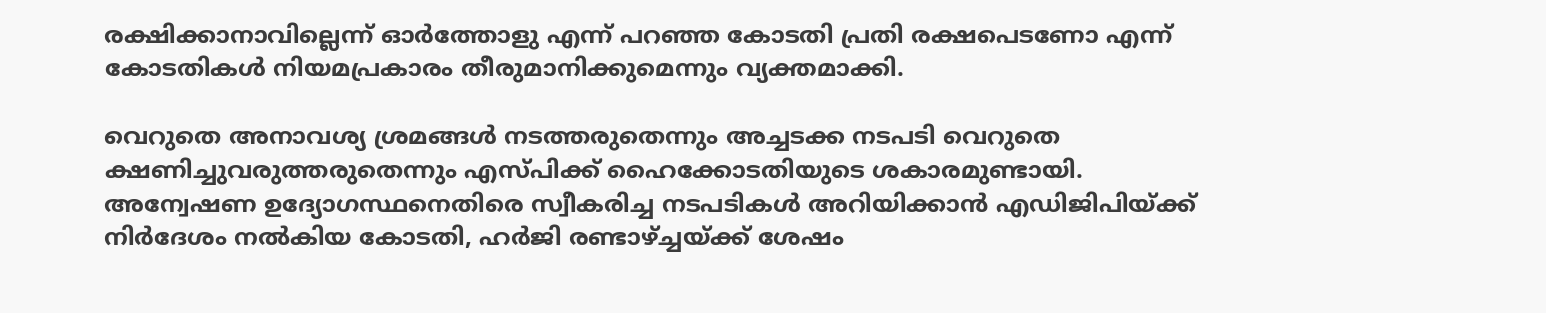രക്ഷിക്കാനാവില്ലെന്ന് ഓര്‍ത്തോളു എന്ന് പറഞ്ഞ കോടതി പ്രതി രക്ഷപെടണോ എന്ന് കോടതികള്‍ നിയമപ്രകാരം തീരുമാനിക്കുമെന്നും വ്യക്തമാക്കി.

വെറുതെ അനാവശ്യ ശ്രമങ്ങള്‍ നടത്തരുതെന്നും അച്ചടക്ക നടപടി വെറുതെ ക്ഷണിച്ചുവരുത്തരുതെന്നും എസ്പിക്ക് ഹൈക്കോടതിയുടെ ശകാരമുണ്ടായി.   അന്വേഷണ ഉദ്യോഗസ്ഥനെതിരെ സ്വീകരിച്ച നടപടികൾ അറിയിക്കാൻ എഡിജിപിയ്ക്ക് നിർദേശം നൽകിയ കോടതി, ഹർജി രണ്ടാഴ്ച്ചയ്ക്ക് ശേഷം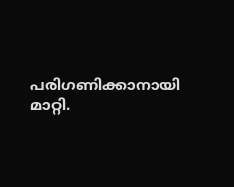പരിഗണിക്കാനായി മാറ്റി.